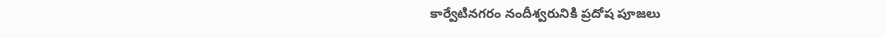కార్వేటినగరం నందీశ్వరునికి ప్రదోష పూజలు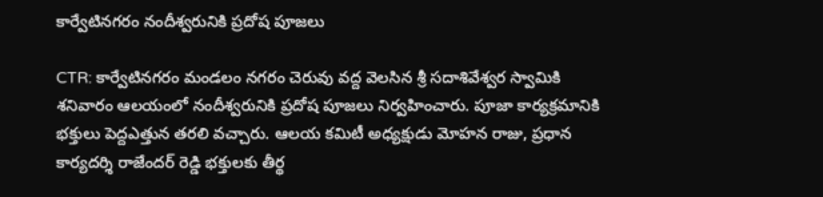కార్వేటినగరం నందీశ్వరునికి ప్రదోష పూజలు

CTR: కార్వేటినగరం మండలం నగరం చెరువు వద్ద వెలసిన శ్రీ సదాశివేశ్వర స్వామికి శనివారం ఆలయంలో నందీశ్వరునికి ప్రదోష పూజలు నిర్వహించారు. పూజా కార్యక్రమానికి భక్తులు పెద్దఎత్తున తరలి వచ్చారు. ఆలయ కమిటీ అధ్యక్షుడు మోహన రాజు, ప్రధాన కార్యదర్శి రాజేందర్ రెడ్డి భక్తులకు తీర్థ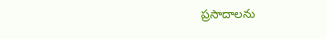ప్రసాదాలను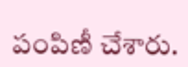పంపిణీ చేశారు.